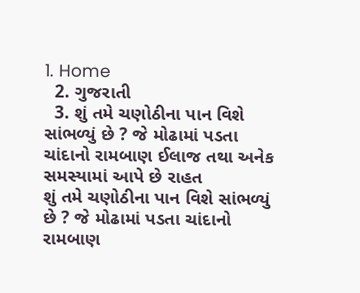1. Home
  2. ગુજરાતી
  3. શું તમે ચણોઠીના પાન વિશે સાંભળ્યું છે ? જે મોઢામાં પડતા ચાંદાનો રામબાણ ઈલાજ તથા અનેક સમસ્યામાં આપે છે રાહત
શું તમે ચણોઠીના પાન વિશે સાંભળ્યું છે ? જે મોઢામાં પડતા ચાંદાનો રામબાણ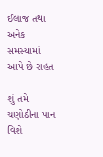ઈલાજ તથા અનેક સમસ્યામાં આપે છે રાહત

શું તમે ચણોઠીના પાન વિશે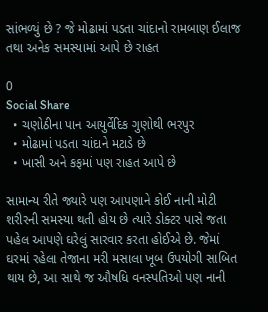સાંભળ્યું છે ? જે મોઢામાં પડતા ચાંદાનો રામબાણ ઈલાજ તથા અનેક સમસ્યામાં આપે છે રાહત

0
Social Share
  • ચણોઠીના પાન આયુર્વેદિક ગુણોથી ભરપુર
  • મોઢામાં પડતા ચાંદાને મટાડે છે
  • ખાસી અને કફમાં પણ રાહત આપે છે

સામાન્ય રીતે જ્યારે પણ આપણાને કોઈ નાની મોટી શરીરની સમસ્યા થતી હોય છે ત્યારે ડોક્ટર પાસે જતા પહેલ આપણે ઘરેલું સારવાર કરતા હોઈએ છે. જેમાં ઘરમાં રહેલા તેજાના મરી મસાલા ખૂબ ઉપયોગી સાબિત થાય છે, આ સાથે જ ઔષધિ વનસ્પતિઓ પણ નાની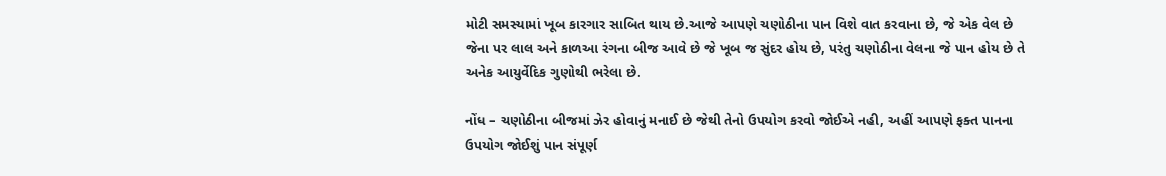મોટી સમસ્યામાં ખૂબ કારગાર સાબિત થાય છે.આજે આપણે ચણોઠીના પાન વિશે વાત કરવાના છે, જે એક વેલ છે જેના પર લાલ અને કાળઆ રંગના બીજ આવે છે જે ખૂબ જ સુંદર હોય છે, પરંતુ ચણોઠીના વેલના જે પાન હોય છે તે અનેક આયુર્વેદિક ગુણોથી ભરેલા છે.

નોંધ – ચણોઠીના બીજમાં ઝેર હોવાનું મનાઈ છે જેથી તેનો ઉપયોગ કરવો જોઈએ નહી, અહીં આપણે ફક્ત પાનના ઉપયોગ જોઈશું પાન સંપૂર્ણ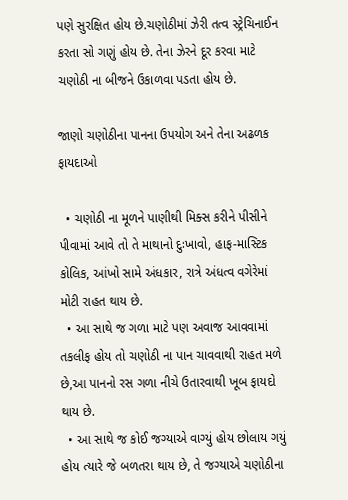પણે સુરક્ષિત હોય છે.ચણોઠીમાં ઝેરી તત્વ સ્ટ્રેચિનાઈન કરતા સો ગણું હોય છે. તેના ઝેરને દૂર કરવા માટે ચણોઠી ના બીજને ઉકાળવા પડતા હોય છે.

જાણો ચણોઠીના પાનના ઉપયોગ અને તેના અઢળક ફાયદાઓ

  • ચણોઠી ના મૂળને પાણીથી મિક્સ કરીને પીસીને પીવામાં આવે તો તે માથાનો દુઃખાવો, હાફ-માસ્ટિક કોલિક, આંખો સામે અંધકાર, રાત્રે અંધત્વ વગેરેમાં મોટી રાહત થાય છે.
  • આ સાથે જ ગળા માટે પણ અવાજ આવવામાં તકલીફ હોય તો ચણોઠી ના પાન ચાવવાથી રાહત મળે છે,આ પાનનો રસ ગળા નીચે ઉતારવાથી ખૂબ ફાયદો થાય છે.
  • આ સાથે જ કોઈ જગ્યાએ વાગ્યું હોય છોલાય ગયું હોય ત્યારે જે બળતરા થાય છે, તે જગ્યાએ ચણોઠીના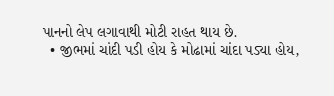પાનનો લેપ લગાવાથી મોટી રાહત થાય છે.
  • જીભમાં ચાંદી પડી હોય કે મોઢામાં ચાંદા પડ્યા હોય,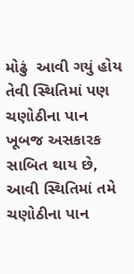મોઢું  આવી ગયું હોય તેવી સ્થિતિમાં પણ ચણોઠીના પાન ખૂબજ અસકારક સાબિત થાય છે, આવી સ્થિતિમાં તમે ચણોઠીના પાન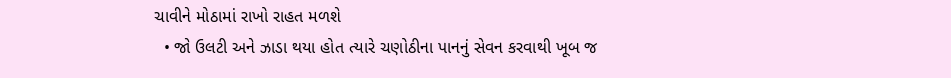ચાવીને મોઠામાં રાખો રાહત મળશે
  • જો ઉલટી અને ઝાડા થયા હોત ત્યારે ચણોઠીના પાનનું સેવન કરવાથી ખૂબ જ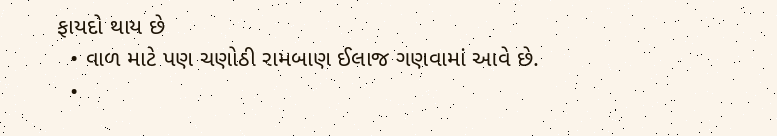ફાયદો થાય છે
  • વાળ માટે પણ ચણોઠી રામબાણ ઈલાજ ગણવામાં આવે છે.
  •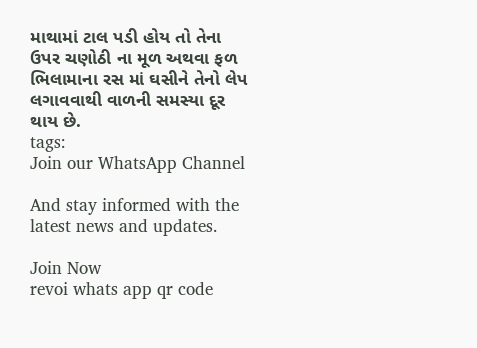માથામાં ટાલ પડી હોય તો તેના ઉપર ચણોઠી ના મૂળ અથવા ફળ ભિલામાના રસ માં ઘસીને તેનો લેપ લગાવવાથી વાળની સમસ્યા દૂર થાય છે.
tags:
Join our WhatsApp Channel

And stay informed with the latest news and updates.

Join Now
revoi whats app qr code